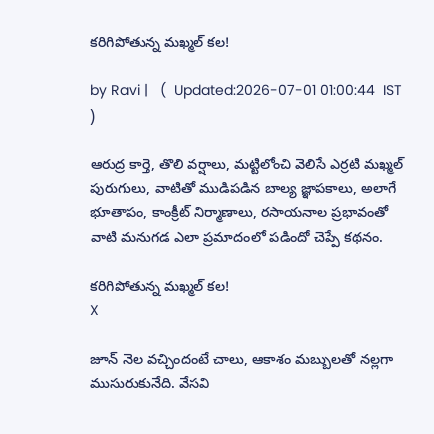కరిగిపోతున్న మఖ్మల్ కల!

by Ravi |   (  Updated:2026-07-01 01:00:44  IST  )

ఆరుద్ర కార్తె, తొలి వర్షాలు, మట్టిలోంచి వెలిసే ఎర్రటి మఖ్మల్ పురుగులు, వాటితో ముడిపడిన బాల్య జ్ఞాపకాలు, అలాగే భూతాపం, కాంక్రీట్ నిర్మాణాలు, రసాయనాల ప్రభావంతో వాటి మనుగడ ఎలా ప్రమాదంలో పడిందో చెప్పే కథనం.

కరిగిపోతున్న మఖ్మల్ కల!
X

జూన్ నెల వచ్చిందంటే చాలు, ఆకాశం మబ్బులతో నల్లగా ముసురుకునేది. వేసవి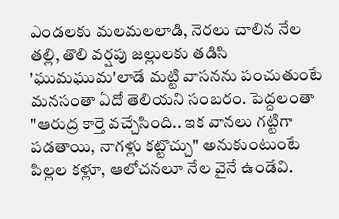ఎండలకు మలమలలాడి, నెరలు చాలిన నేల తల్లి, తొలి వర్షపు జల్లులకు తడిసి 'ఘుమఘుమ'లాడే మట్టి వాసనను పంచుతుంటే మనసంతా ఏదో తెలియని సంబరం. పెద్దలంతా "ఆరుద్ర కార్తె వచ్చేసింది.. ఇక వానలు గట్టిగా పడతాయి, నాగళ్లు కట్టొచ్చు" అనుకుంటుంటే పిల్లల కళ్లూ, ఆలోచనలూ నేల వైనే ఉండేవి.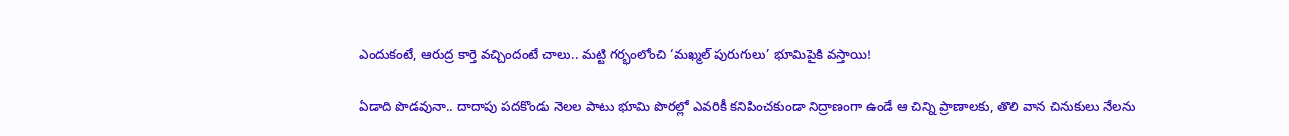ఎందుకంటే, ఆరుద్ర కార్తె వచ్చిందంటే చాలు.. మట్టి గర్భంలోంచి ‘మఖ్మల్ పురుగులు’ భూమిపైకి వస్తాయి!

ఏడాది పొడవునా.. దాదాపు పదకొండు నెలల పాటు భూమి పొరల్లో ఎవరికీ కనిపించకుండా నిద్రాణంగా ఉండే ఆ చిన్ని ప్రాణాలకు, తొలి వాన చినుకులు నేలను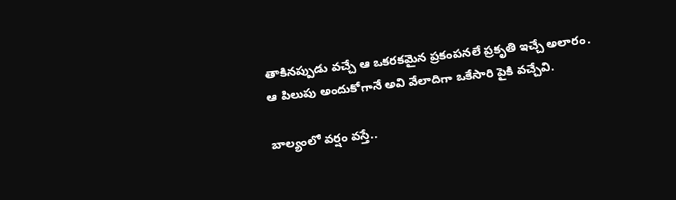తాకినప్పుడు వచ్చే ఆ ఒకరకమైన ప్రకంపనలే ప్రకృతి ఇచ్చే అలారం. ఆ పిలుపు అందుకోగానే అవి వేలాదిగా ఒకేసారి పైకి వచ్చేవి.

బాల్యంలో వర్షం వస్తే..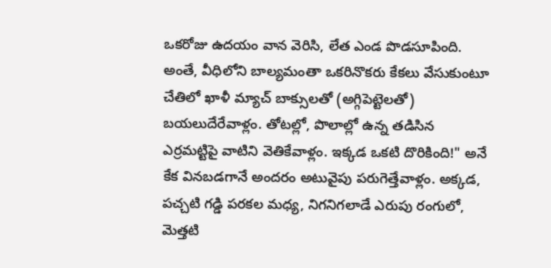ఒకరోజు ఉదయం వాన వెరిసి, లేత ఎండ పొడసూపింది. అంతే, వీధిలోని బాల్యమంతా ఒకరినొకరు కేకలు వేసుకుంటూ చేతిలో ఖాళీ మ్యాచ్ బాక్సులతో (అగ్గిపెట్టెలతో) బయలుదేరేవాళ్లం. తోటల్లో, పొలాల్లో ఉన్న తడిసిన ఎర్రమట్టిపై వాటిని వెతికేవాళ్లం. ఇక్కడ ఒకటి దొరికింది!" అనే కేక వినబడగానే అందరం అటువైపు పరుగెత్తేవాళ్లం. అక్కడ, పచ్చటి గడ్డి పరకల మధ్య, నిగనిగలాడే ఎరుపు రంగులో, మెత్తటి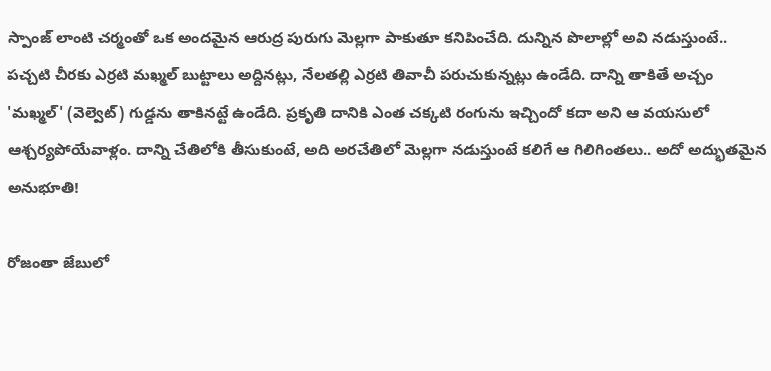స్పాంజ్ లాంటి చర్మంతో ఒక అందమైన ఆరుద్ర పురుగు మెల్లగా పాకుతూ కనిపించేది. దున్నిన పొలాల్లో అవి నడుస్తుంటే.. పచ్చటి చీరకు ఎర్రటి మఖ్మల్ బుట్టాలు అద్దినట్లు, నేలతల్లి ఎర్రటి తివాచీ పరుచుకున్నట్లు ఉండేది. దాన్ని తాకితే అచ్చం 'మఖ్మల్' (వెల్వెట్) గుడ్డను తాకినట్టే ఉండేది. ప్రకృతి దానికి ఎంత చక్కటి రంగును ఇచ్చిందో కదా అని ఆ వయసులో ఆశ్చర్యపోయేవాళ్లం. దాన్ని చేతిలోకి తీసుకుంటే, అది అరచేతిలో మెల్లగా నడుస్తుంటే కలిగే ఆ గిలిగింతలు.. అదో అద్భుతమైన అనుభూతి!

రోజంతా జేబులో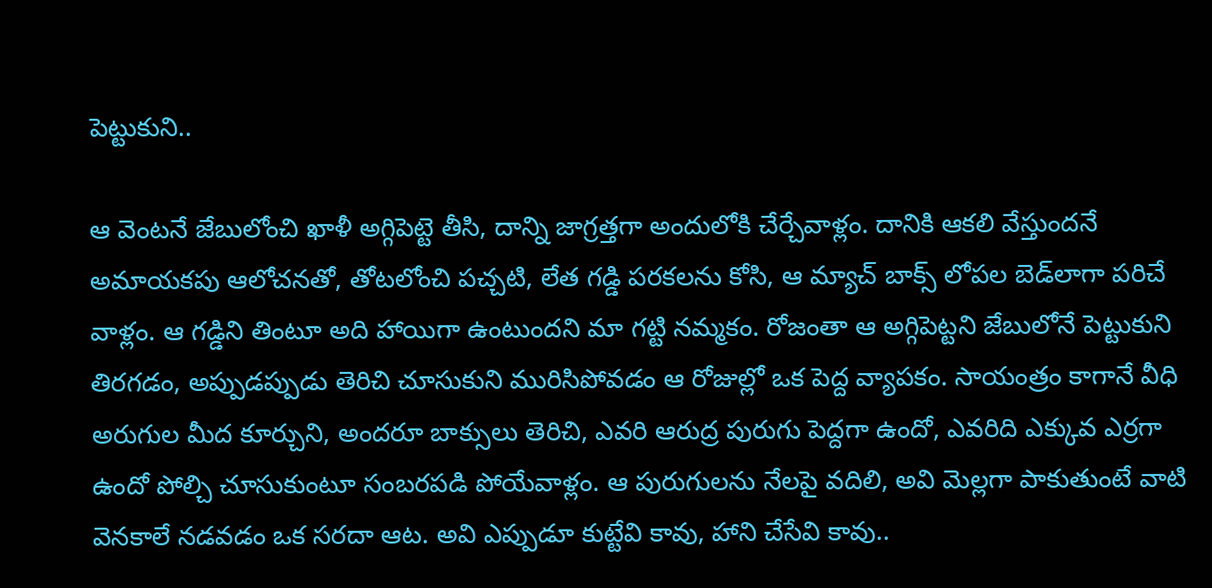పెట్టుకుని..

ఆ వెంటనే జేబులోంచి ఖాళీ అగ్గిపెట్టె తీసి, దాన్ని జాగ్రత్తగా అందులోకి చేర్చేవాళ్లం. దానికి ఆకలి వేస్తుందనే అమాయకపు ఆలోచనతో, తోటలోంచి పచ్చటి, లేత గడ్డి పరకలను కోసి, ఆ మ్యాచ్ బాక్స్ లోపల బెడ్‌లాగా పరిచే వాళ్లం. ఆ గడ్డిని తింటూ అది హాయిగా ఉంటుందని మా గట్టి నమ్మకం. రోజంతా ఆ అగ్గిపెట్టని జేబులోనే పెట్టుకుని తిరగడం, అప్పుడప్పుడు తెరిచి చూసుకుని మురిసిపోవడం ఆ రోజుల్లో ఒక పెద్ద వ్యాపకం. సాయంత్రం కాగానే వీధి అరుగుల మీద కూర్చుని, అందరూ బాక్సులు తెరిచి, ఎవరి ఆరుద్ర పురుగు పెద్దగా ఉందో, ఎవరిది ఎక్కువ ఎర్రగా ఉందో పోల్చి చూసుకుంటూ సంబరపడి పోయేవాళ్లం. ఆ పురుగులను నేలపై వదిలి, అవి మెల్లగా పాకుతుంటే వాటి వెనకాలే నడవడం ఒక సరదా ఆట. అవి ఎప్పుడూ కుట్టేవి కావు, హాని చేసేవి కావు..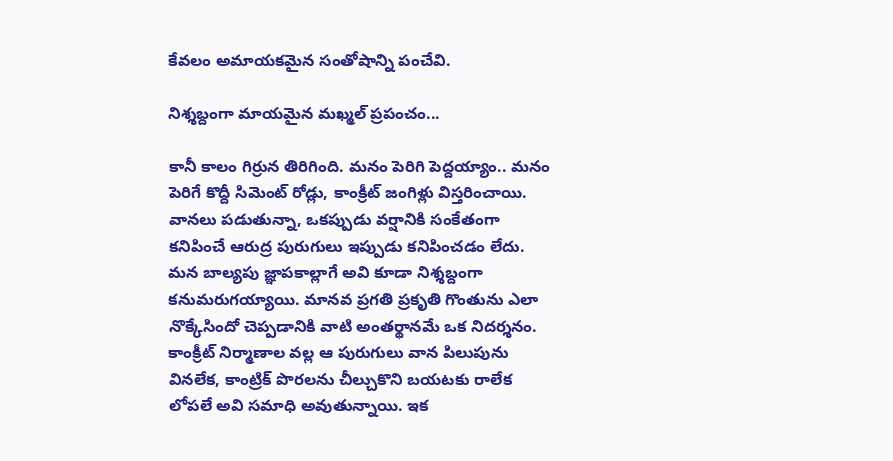కేవలం అమాయకమైన సంతోషాన్ని పంచేవి.

నిశ్శబ్దంగా మాయమైన మఖ్మల్ ప్రపంచం...

కానీ కాలం గిర్రున తిరిగింది. మనం పెరిగి పెద్దయ్యాం.. మనం పెరిగే కొద్దీ సిమెంట్ రోడ్లు, కాంక్రీట్ జంగిళ్లు విస్తరించాయి. వానలు పడుతున్నా, ఒకప్పుడు వర్షానికి సంకేతంగా కనిపించే ఆరుద్ర పురుగులు ఇప్పుడు కనిపించడం లేదు. మన బాల్యపు జ్ఞాపకాల్లాగే అవి కూడా నిశ్శబ్దంగా కనుమరుగయ్యాయి. మానవ ప్రగతి ప్రకృతి గొంతును ఎలా నొక్కేసిందో చెప్పడానికి వాటి అంతర్థానమే ఒక నిదర్శనం. కాంక్రీట్ నిర్మాణాల వల్ల ఆ పురుగులు వాన పిలుపును వినలేక, కాంట్రిక్ పొరలను చీల్చుకొని బయటకు రాలేక లోపలే అవి సమాధి అవుతున్నాయి. ఇక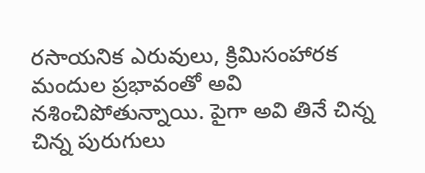రసాయనిక ఎరువులు, క్రిమిసంహారక మందుల ప్రభావంతో అవి నశించిపోతున్నాయి. పైగా అవి తినే చిన్న చిన్న పురుగులు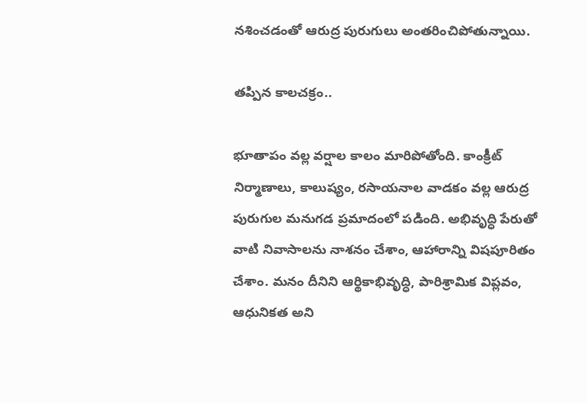నశించడంతో ఆరుద్ర పురుగులు అంతరించిపోతున్నాయి.

తప్పిన కాలచక్రం..

భూతాపం వల్ల వర్షాల కాలం మారిపోతోంది. కాంక్రీట్ నిర్మాణాలు, కాలుష్యం, రసాయనాల వాడకం వల్ల ఆరుద్ర పురుగుల మనుగడ ప్రమాదంలో పడింది. అభివృద్ధి పేరుతో వాటి నివాసాలను నాశనం చేశాం, ఆహారాన్ని విషపూరితం చేశాం. మనం దీనిని ఆర్థికాభివృద్ధి, పారిశ్రామిక విప్లవం, ఆధునికత అని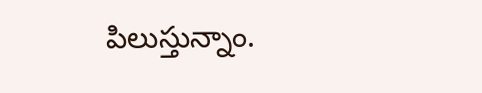పిలుస్తున్నాం.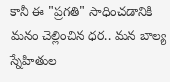కానీ ఈ "ప్రగతి" సాధించడానికి మనం చెల్లించిన ధర.. మన బాల్య స్నేహితుల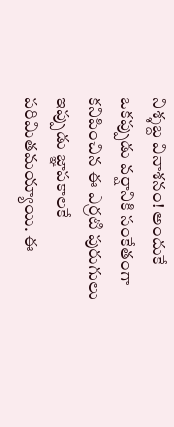నిశ్శబ్ద వినాశనం! అందుకే ఒకప్పుడు వర్షానికి సంకేతంగా కనిపించిన ఈ ఎర్రటి పురుగులు ఇప్పుడు జ్ఞాపకాలకే పరిమితమయ్యాయి. ఈ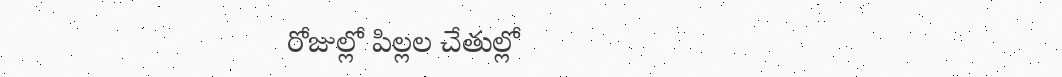రోజుల్లో పిల్లల చేతుల్లో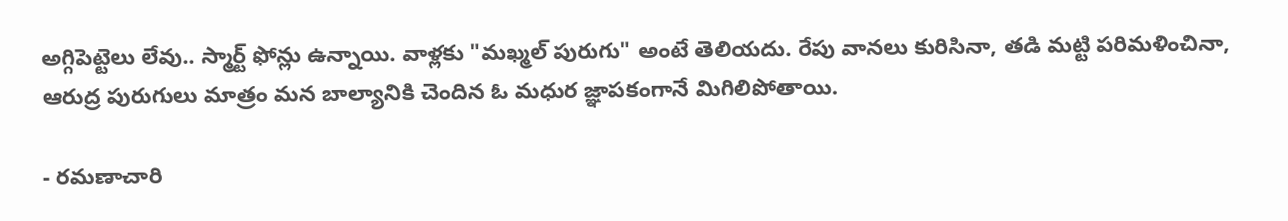అగ్గిపెట్టెలు లేవు.. స్మార్ట్ ఫోన్లు ఉన్నాయి. వాళ్లకు "మఖ్మల్ పురుగు" అంటే తెలియదు. రేపు వానలు కురిసినా, తడి మట్టి పరిమళించినా, ఆరుద్ర పురుగులు మాత్రం మన బాల్యానికి చెందిన ఓ మధుర జ్ఞాపకంగానే మిగిలిపోతాయి.

- రమణాచారి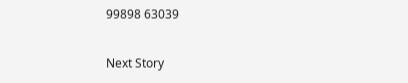99898 63039

Next Story